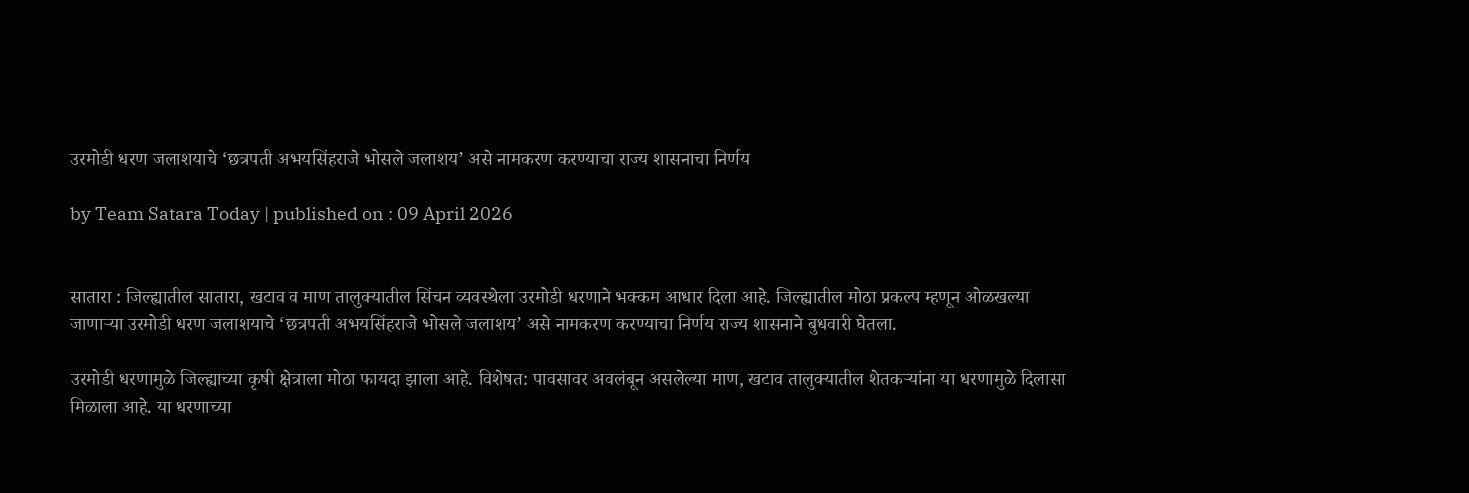उरमोडी धरण जलाशयाचे ‌‘छत्रपती अभयसिंहराजे भोसले जलाशय‌’ असे नामकरण करण्याचा राज्य शासनाचा निर्णय

by Team Satara Today | published on : 09 April 2026


सातारा : जिल्ह्यातील सातारा, खटाव व माण तालुक्यातील सिंचन व्यवस्थेला उरमोडी धरणाने भक्कम आधार दिला आहे. जिल्ह्यातील मोठा प्रकल्प म्हणून ओळखल्या जाणाऱ्या उरमोडी धरण जलाशयाचे ‌‘छत्रपती अभयसिंहराजे भोसले जलाशय‌’ असे नामकरण करण्याचा निर्णय राज्य शासनाने बुधवारी घेतला.

उरमोडी धरणामुळे जिल्ह्याच्या कृषी क्षेत्राला मोठा फायदा झाला आहे. विशेषत: पावसावर अवलंबून असलेल्या माण, खटाव तालुक्यातील शेतकऱ्यांना या धरणामुळे दिलासा मिळाला आहे. या धरणाच्या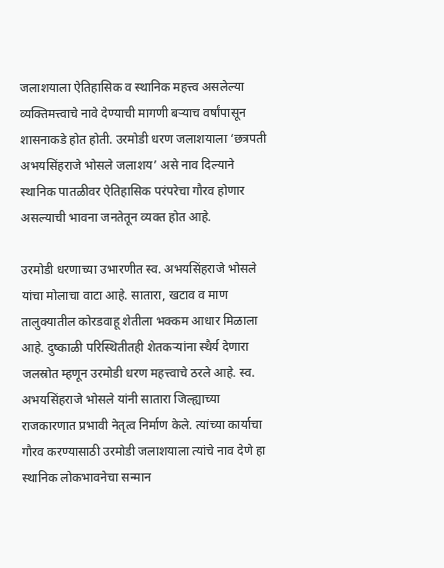जलाशयाला ऐतिहासिक व स्थानिक महत्त्व असलेल्या व्यक्तिमत्त्वाचे नावे देण्याची मागणी बऱ्याच वर्षांपासून शासनाकडे होत होती. उरमोडी धरण जलाशयाला ‌‘छत्रपती अभयसिंहराजे भोसले जलाशय‌’ असे नाव दिल्याने स्थानिक पातळीवर ऐतिहासिक परंपरेचा गौरव होणार असल्याची भावना जनतेतून व्यक्त होत आहे.

उरमोडी धरणाच्या उभारणीत स्व. अभयसिंहराजे भोसले यांचा मोलाचा वाटा आहे. सातारा, खटाव व माण तालुक्यातील कोरडवाहू शेतीला भक्कम आधार मिळाला आहे. दुष्काळी परिस्थितीतही शेतकऱ्यांना स्थैर्य देणारा जलस्रोत म्हणून उरमोडी धरण महत्त्वाचे ठरले आहे. स्व. अभयसिंहराजे भोसले यांनी सातारा जिल्ह्याच्या राजकारणात प्रभावी नेतृत्व निर्माण केले. त्यांच्या कार्याचा गौरव करण्यासाठी उरमोडी जलाशयाला त्यांचे नाव देणे हा स्थानिक लोकभावनेचा सन्मान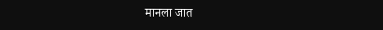मानला जात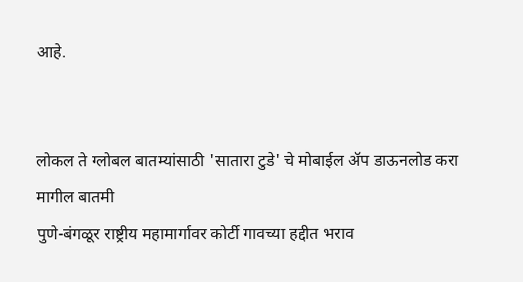आहे.


लोकल ते ग्लोबल बातम्यांसाठी 'सातारा टुडे' चे मोबाईल ॲप डाऊनलोड करा
मागील बातमी
पुणे-बंगळूर राष्ट्रीय महामार्गावर कोर्टी गावच्या हद्दीत भराव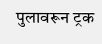पुलावरून ट्रक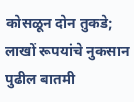कोसळून दोन तुकडे; लाखों रूपयांचे नुकसान
पुढील बातमी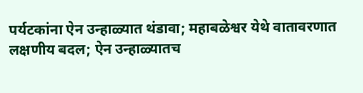पर्यटकांना ऐन उन्हाळ्यात थंडावा; महाबळेश्वर येथे वातावरणात लक्षणीय बदल; ऐन उन्हाळ्यातच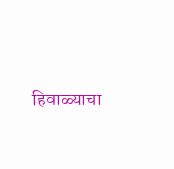हिवाळ्याचा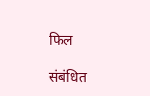फिल

संबंधित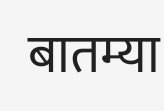बातम्या